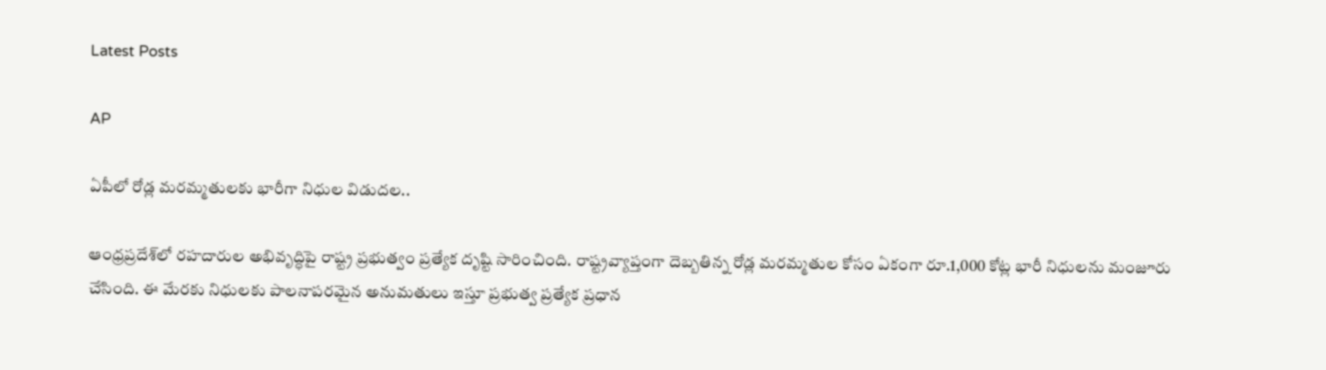Latest Posts

AP

ఏపీలో రోడ్ల మరమ్మతులకు భారీగా నిధుల విడుదల..

ఆంధ్రప్రదేశ్‌లో రహదారుల అభివృద్ధిపై రాష్ట్ర ప్రభుత్వం ప్రత్యేక దృష్టి సారించింది. రాష్ట్రవ్యాప్తంగా దెబ్బతిన్న రోడ్ల మరమ్మతుల కోసం ఏకంగా రూ.1,000 కోట్ల భారీ నిధులను మంజూరు చేసింది. ఈ మేరకు నిధులకు పాలనాపరమైన అనుమతులు ఇస్తూ ప్రభుత్వ ప్రత్యేక ప్రధాన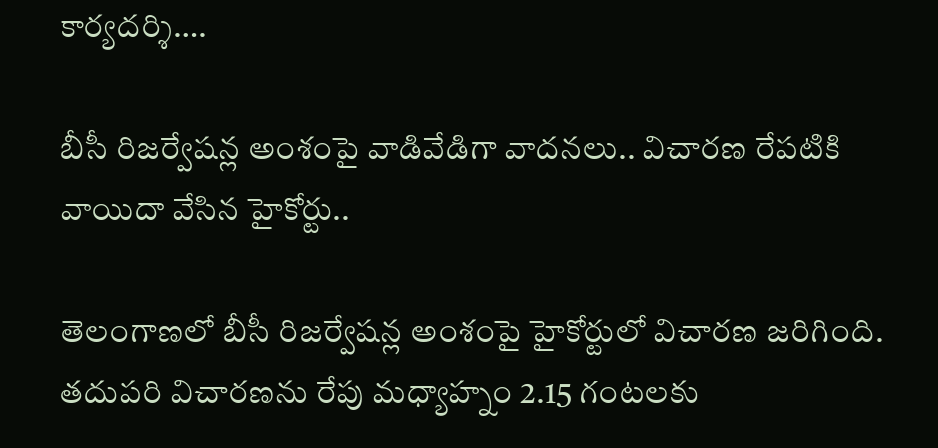కార్యదర్శి….

బీసీ రిజర్వేషన్ల అంశంపై వాడివేడిగా వాదనలు.. విచారణ రేపటికి వాయిదా వేసిన హైకోర్టు..

తెలంగాణలో బీసీ రిజర్వేషన్ల అంశంపై హైకోర్టులో విచారణ జరిగింది. తదుపరి విచారణను రేపు మధ్యాహ్నం 2.15 గంటలకు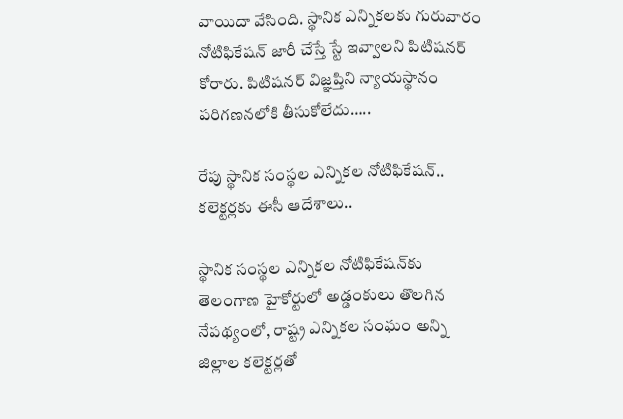వాయిదా వేసింది. స్థానిక ఎన్నికలకు గురువారం నోటిఫికేషన్ జారీ చేస్తే స్టే ఇవ్వాలని పిటిషనర్ కోరారు. పిటిషనర్ విజ్ఞప్తిని న్యాయస్థానం పరిగణనలోకి తీసుకోలేదు…..

రేపు స్థానిక సంస్థల ఎన్నికల నోటిఫికేషన్.. కలెక్టర్లకు ఈసీ ఆదేశాలు..

స్థానిక సంస్థల ఎన్నికల నోటిఫికేషన్‌కు తెలంగాణ హైకోర్టులో అడ్డంకులు తొలగిన నేపథ్యంలో, రాష్ట్ర ఎన్నికల సంఘం అన్ని జిల్లాల కలెక్టర్లతో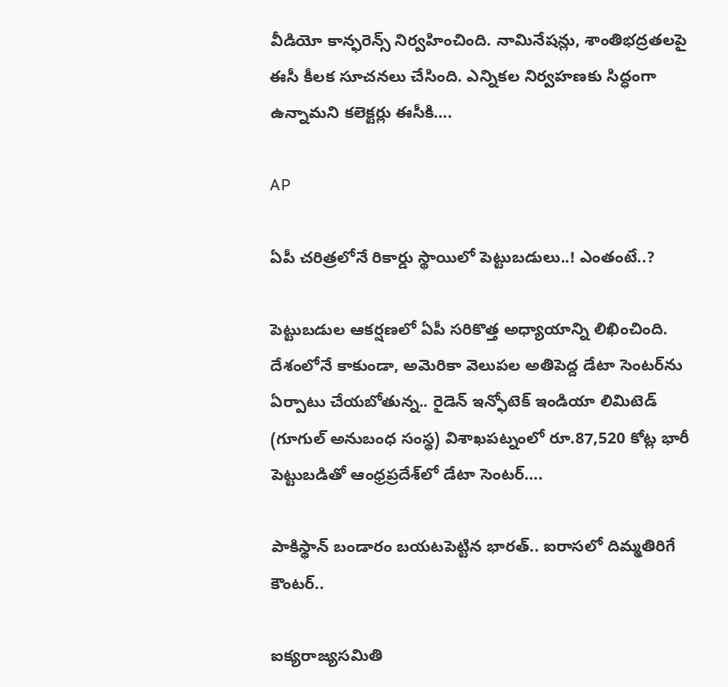వీడియో కాన్ఫరెన్స్ నిర్వహించింది. నామినేషన్లు, శాంతిభద్రతలపై ఈసీ కీలక సూచనలు చేసింది. ఎన్నికల నిర్వహణకు సిద్ధంగా ఉన్నామని కలెక్టర్లు ఈసీకి….

AP

ఏపీ చరిత్రలోనే రికార్డు స్థాయిలో పెట్టుబడులు..! ఎంతంటే..?

పెట్టుబడుల ఆకర్షణలో ఏపీ సరికొత్త అధ్యాయాన్ని లిఖించింది. దేశంలోనే కాకుండా, అమెరికా వెలుపల అతిపెద్ద డేటా సెంటర్‌ను ఏర్పాటు చేయబోతున్న.. రైడెన్ ఇన్ఫోటెక్ ఇండియా లిమిటెడ్ (గూగుల్ అనుబంధ సంస్థ) విశాఖపట్నంలో రూ.87,520 కోట్ల భారీ పెట్టుబడితో ఆంధ్రప్రదేశ్‌లో డేటా సెంటర్….

పాకిస్థాన్ బండారం బయటపెట్టిన భారత్.. ఐరాసలో దిమ్మతిరిగే కౌంటర్..

ఐక్యరాజ్యసమితి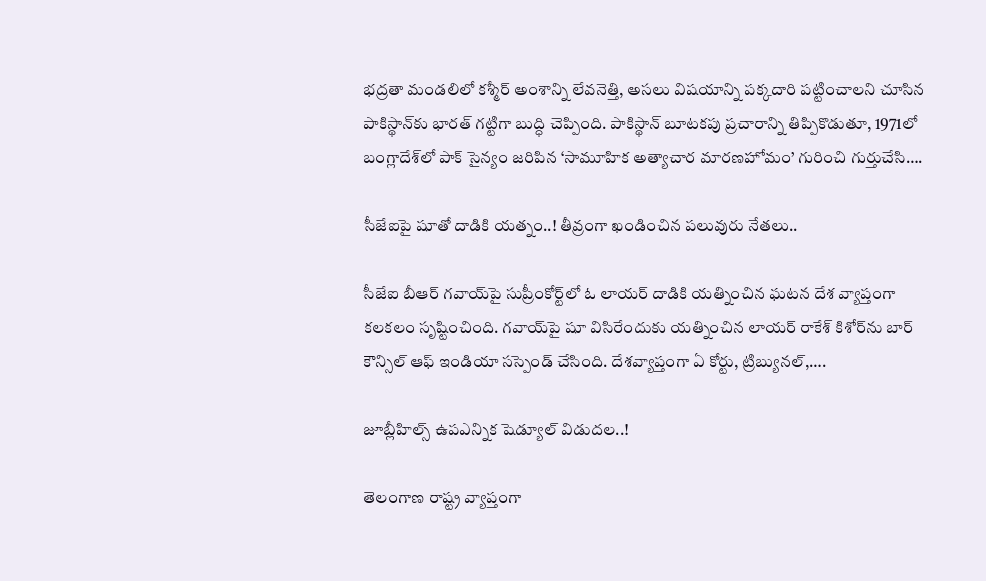భద్రతా మండలిలో కశ్మీర్ అంశాన్ని లేవనెత్తి, అసలు విషయాన్ని పక్కదారి పట్టించాలని చూసిన పాకిస్థాన్‌కు భారత్ గట్టిగా బుద్ధి చెప్పింది. పాకిస్థాన్ బూటకపు ప్రచారాన్ని తిప్పికొడుతూ, 1971లో బంగ్లాదేశ్‌లో పాక్ సైన్యం జరిపిన ‘సామూహిక అత్యాచార మారణహోమం’ గురించి గుర్తుచేసి….

సీజేఐపై షూతో దాడికి యత్నం..! తీవ్రంగా ఖండించిన పలువురు నేతలు..

సీజేఐ బీఆర్ గవాయ్‌పై సుప్రీంకోర్ట్‌లో ఓ లాయర్ దాడికి యత్నించిన ఘటన దేశ వ్యాప్తంగా కలకలం సృష్టించింది. గవాయ్‌పై షూ విసిరేందుకు యత్నించిన లాయర్ రాకేశ్ కిశోర్‌ను బార్ కౌన్సిల్ ఆఫ్ ఇండియా సస్పెండ్ చేసింది. దేశవ్యాప్తంగా ఏ కోర్టు, ట్రిబ్యునల్,….

జూబ్లీహిల్స్ ఉపఎన్నిక షెడ్యూల్ విడుదల..!

తెలంగాణ రాష్ట్ర వ్యాప్తంగా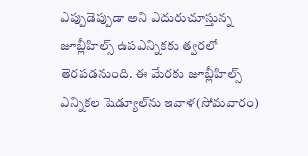ఎప్పుడెప్పుడా అని ఎదురుచూస్తున్న జూబ్లీహిల్స్ ఉపఎన్నికకు త్వరలో తెరపడనుంది. ఈ మేరకు జూబ్లీహిల్స్ ఎన్నికల షెడ్యూల్‌ను ఇవాళ(సోమవారం)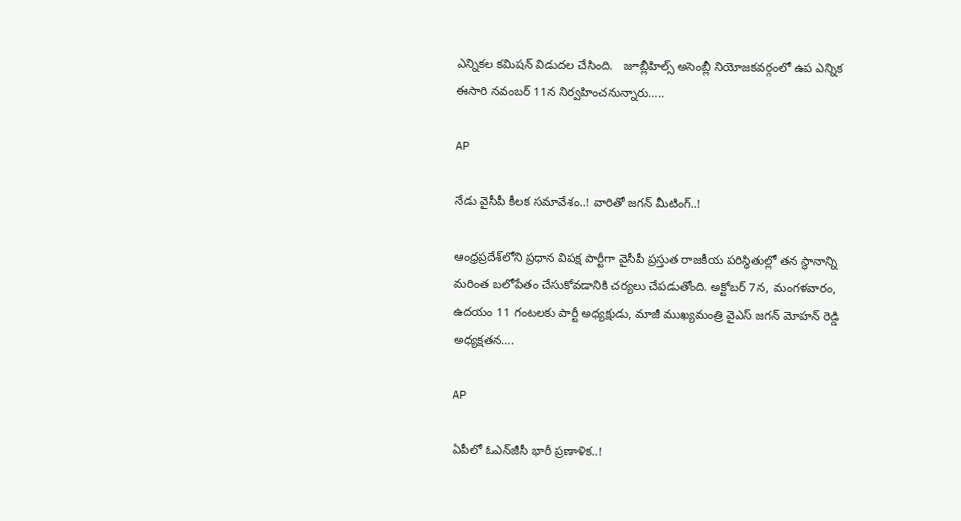ఎన్నికల కమిషన్ విడుదల చేసింది.   జూబ్లీహిల్స్ అసెంబ్లీ నియోజకవర్గంలో ఉప ఎన్నిక ఈసారి నవంబర్‌ 11న నిర్వహించనున్నారు…..

AP

నేడు వైసీపీ కీలక సమావేశం..! వారితో జగన్‌ మీటింగ్..!

ఆంధ్రప్రదేశ్‌లోని ప్రధాన విపక్ష పార్టీగా వైసీపీ ప్రస్తుత రాజకీయ పరిస్థితుల్లో తన స్థానాన్ని మరింత బలోపేతం చేసుకోవడానికి చర్యలు చేపడుతోంది. అక్టోబర్ 7న, మంగళవారం, ఉదయం 11 గంటలకు పార్టీ అధ్యక్షుడు, మాజీ ముఖ్యమంత్రి వైఎస్ జగన్ మోహన్ రెడ్డి అధ్యక్షతన….

AP

ఏపీలో ఓఎన్‌జీసీ భారీ ప్రణాళిక..!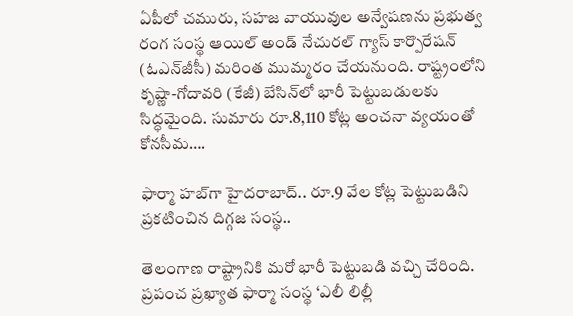ఏపీలో చమురు, సహజ వాయువుల అన్వేషణను ప్రభుత్వ రంగ సంస్థ ఆయిల్ అండ్ నేచురల్ గ్యాస్ కార్పొరేషన్ (ఓఎన్‌జీసీ) మరింత ముమ్మరం చేయనుంది. రాష్ట్రంలోని కృష్ణా-గోదావరి (కేజీ) బేసిన్‌లో భారీ పెట్టుబడులకు సిద్ధమైంది. సుమారు రూ.8,110 కోట్ల అంచనా వ్యయంతో కోనసీమ….

ఫార్మా హబ్‌గా హైదరాబాద్.. రూ.9 వేల కోట్ల పెట్టుబడిని ప్రకటించిన దిగ్గజ సంస్థ..

తెలంగాణ రాష్ట్రానికి మరో భారీ పెట్టుబడి వచ్చి చేరింది. ప్రపంచ ప్రఖ్యాత ఫార్మా సంస్థ ‘ఎలీ లిల్లీ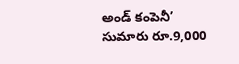అండ్ కంపెనీ’ సుమారు రూ.9,000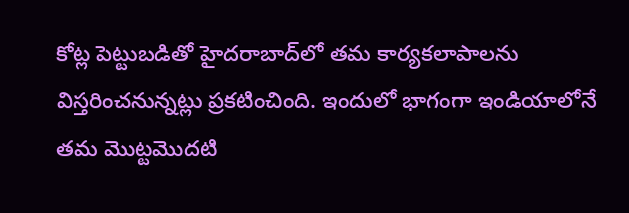కోట్ల పెట్టుబడితో హైదరాబాద్‌లో తమ కార్యకలాపాలను విస్తరించనున్నట్లు ప్రకటించింది. ఇందులో భాగంగా ఇండియాలోనే తమ మొట్టమొదటి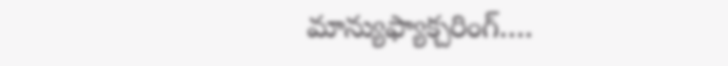మాన్యుఫ్యాక్చరింగ్….